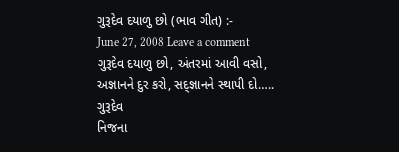ગુરૂદેવ દયાળુ છો (ભાવ ગીત) :-
June 27, 2008 Leave a comment
ગુરૂદેવ દયાળુ છો, અંતરમાં આવી વસો,
અજ્ઞાનને દુર કરો, સદ્જ્ઞાનને સ્થાપી દો….. ગુરૂદેવ
નિજના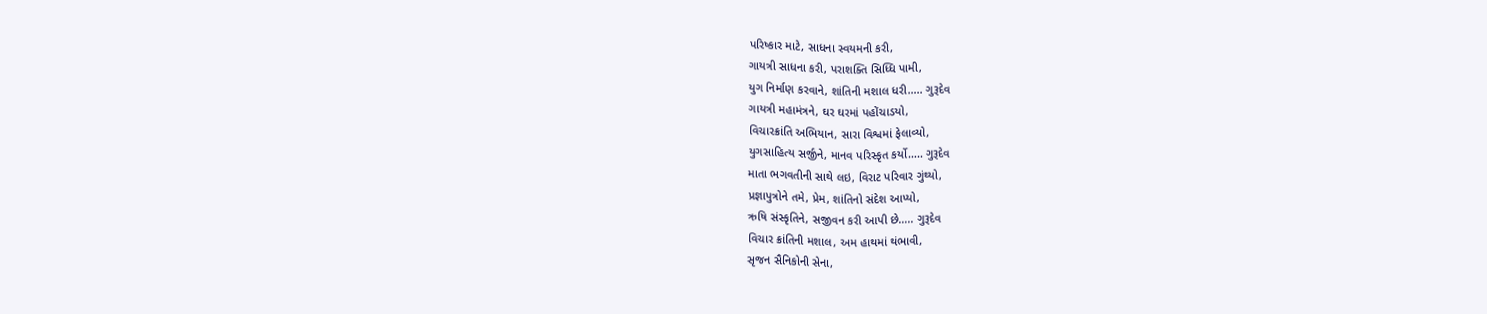પરિષ્કાર માટે, સાધના સ્વયમની કરી,
ગાયત્રી સાધના કરી, પરાશક્તિ સિધ્ધિ પામી,
યુગ નિર્માણ કરવાને, શાંતિની મશાલ ધરી….. ગુરૂદેવ
ગાયત્રી મહામંત્રને, ઘર ઘરમાં પહોંચાડયો,
વિચારક્રાંતિ અભિયાન, સારા વિશ્વમાં ફેલાવ્યો,
યુગસાહિત્ય સર્જીને, માનવ પરિસ્કૃત કર્યો….. ગુરૂદેવ
માતા ભગવતીની સાથે લઇ, વિરાટ પરિવાર ગુંથ્યો,
પ્રજ્ઞાપુત્રોને તમે, પ્રેમ, શાંતિનો સંદેશ આપ્યો,
ઋષિ સંસ્કૃતિને, સજીવન કરી આપી છે….. ગુરૂદેવ
વિચાર ક્રાંતિની મશાલ, અમ હાથમાં થંભાવી,
સૃજન સૈનિકોની સેના,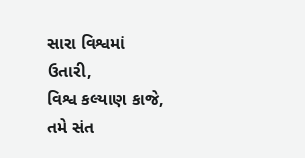સારા વિશ્વમાં ઉતારી,
વિશ્વ કલ્યાણ કાજે, તમે સંત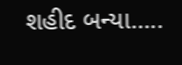શહીદ બન્યા…..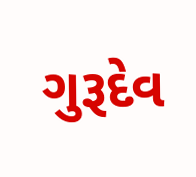ગુરૂદેવ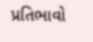પ્રતિભાવો